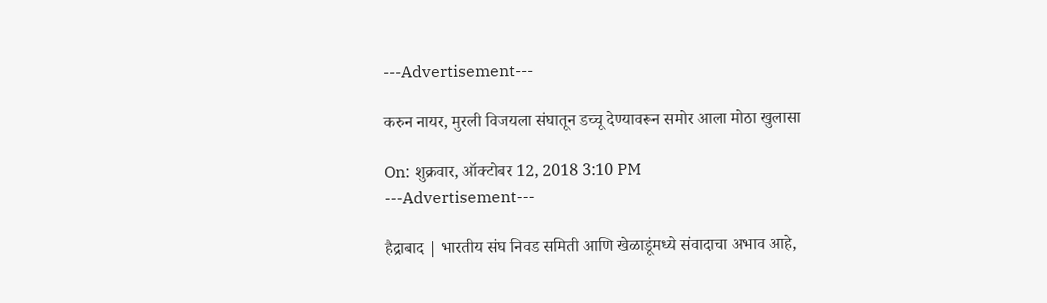---Advertisement---

करुन नायर, मुरली विजयला संघातून डच्चू देण्यावरून समोर आला मोठा खुलासा

On: शुक्रवार, ऑक्टोबर 12, 2018 3:10 PM
---Advertisement---

हैद्राबाद | भारतीय संघ निवड समिती आणि खेळाडूंमध्ये संवादाचा अभाव आहे,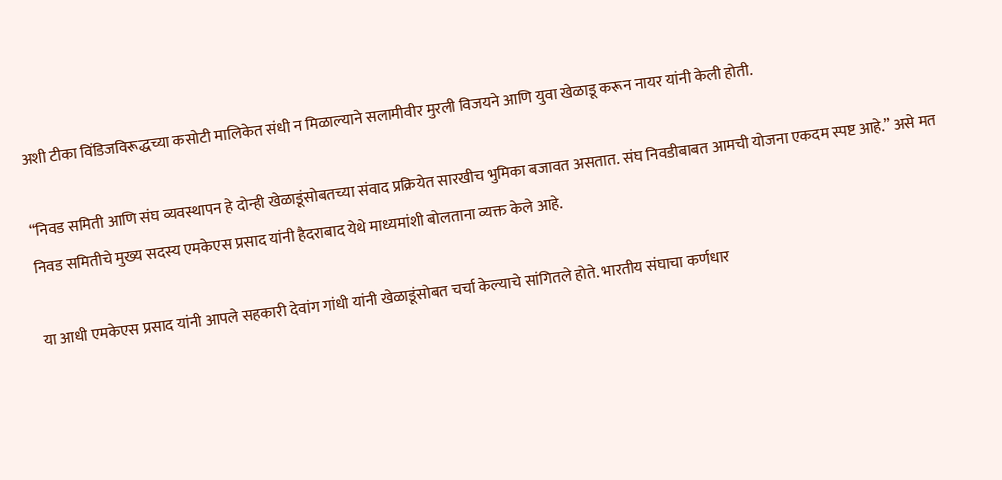अशी टीका विंडिजविरूद्धच्या कसोटी मालिकेत संधी न मिळाल्याने सलामीवीर मुरली विजयने आणि युवा खेळाडू करून नायर यांनी केली होती.

“निवड समिती आणि संघ व्यवस्थापन हे दोन्ही खेळाडूंसोबतच्या संवाद प्रक्रियेत सारखीच भुमिका बजावत असतात. संघ निवडीबाबत आमची योजना एकदम स्पष्ट आहे.” असे मत निवड समितीचे मुख्य सदस्य एमकेएस प्रसाद यांनी हैदराबाद येथे माध्यमांशी बोलताना व्यक्त केले आहे.

या आधी एमकेएस प्रसाद यांनी आपले सहकारी देवांग गांधी यांनी खेळाडूंसोबत चर्चा केल्याचे सांगितले होते. भारतीय संघाचा कर्णधार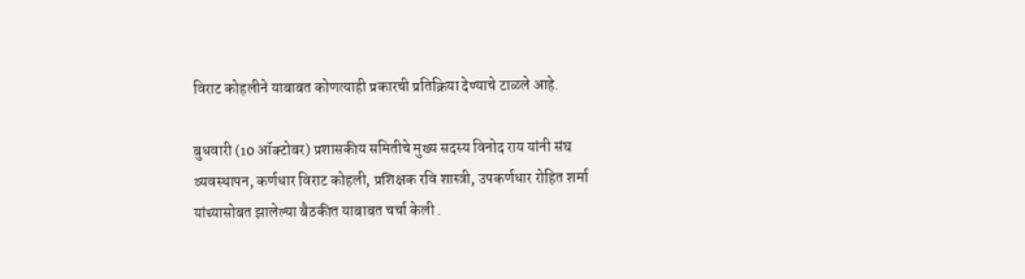विराट कोहलीने याबाबत कोणत्याही प्रकारची प्रतिक्रिया देण्याचे टाळले आहे.

बुधवारी (10 ऑक्टोबर) प्रशासकीय समितीचे मुख्य सदस्य विनोद राय यांनी संघ व्यवस्थापन, कर्णधार विराट कोहली, प्रशिक्षक रवि शास्त्री, उपकर्णधार रोहित शर्मा यांच्यासोबत झालेल्या बैठकीत याबाबत चर्चा केली .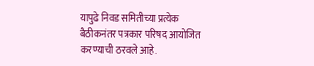यापुढे निवड समितीच्या प्रत्येक बैठीकनंतर पत्रकार परिषद आयोजित करण्याची ठरवले आहे.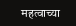महत्वाच्या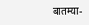बातम्या-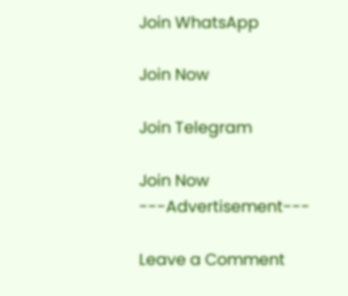Join WhatsApp

Join Now

Join Telegram

Join Now
---Advertisement---

Leave a Comment